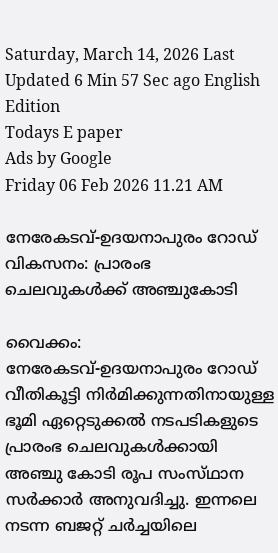Saturday, March 14, 2026 Last Updated 6 Min 57 Sec ago English Edition
Todays E paper
Ads by Google
Friday 06 Feb 2026 11.21 AM

നേരേകടവ്‌-ഉദയനാപുരം റോഡ്‌ വികസനം: പ്രാരംഭ ചെലവുകള്‍ക്ക്‌ അഞ്ചുകോടി

വൈക്കം: നേരേകടവ്‌-ഉദയനാപുരം റോഡ്‌ വീതികൂട്ടി നിര്‍മിക്കുന്നതിനായുള്ള ഭൂമി ഏറ്റെടുക്കല്‍ നടപടികളുടെ പ്രാരംഭ ചെലവുകള്‍ക്കായി അഞ്ചു കോടി രൂപ സംസ്‌ഥാന സര്‍ക്കാര്‍ അനുവദിച്ചു. ഇന്നലെ നടന്ന ബജറ്റ്‌ ചര്‍ച്ചയിലെ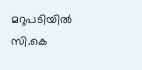മറുപടിയില്‍ സി.കെ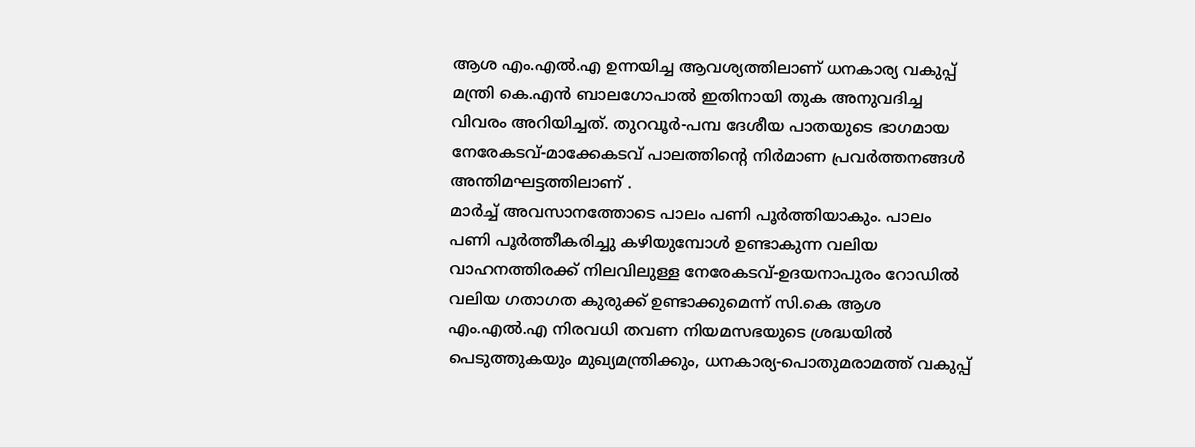ആശ എം.എല്‍.എ ഉന്നയിച്ച ആവശ്യത്തിലാണ്‌ ധനകാര്യ വകുപ്പ്‌ മന്ത്രി കെ.എന്‍ ബാലഗോപാല്‍ ഇതിനായി തുക അനുവദിച്ച വിവരം അറിയിച്ചത്‌. തുറവൂര്‍-പമ്പ ദേശീയ പാതയുടെ ഭാഗമായ നേരേകടവ്‌-മാക്കേകടവ്‌ പാലത്തിന്റെ നിര്‍മാണ പ്രവര്‍ത്തനങ്ങള്‍ അന്തിമഘട്ടത്തിലാണ്‌ .
മാര്‍ച്ച്‌ അവസാനത്തോടെ പാലം പണി പൂര്‍ത്തിയാകും. പാലം പണി പൂര്‍ത്തീകരിച്ചു കഴിയുമ്പോള്‍ ഉണ്ടാകുന്ന വലിയ വാഹനത്തിരക്ക്‌ നിലവിലുള്ള നേരേകടവ്‌-ഉദയനാപുരം റോഡില്‍ വലിയ ഗതാഗത കുരുക്ക്‌ ഉണ്ടാക്കുമെന്ന്‌ സി.കെ ആശ എം.എല്‍.എ നിരവധി തവണ നിയമസഭയുടെ ശ്രദ്ധയില്‍ പെടുത്തുകയും മുഖ്യമന്ത്രിക്കും, ധനകാര്യ-പൊതുമരാമത്ത്‌ വകുപ്പ്‌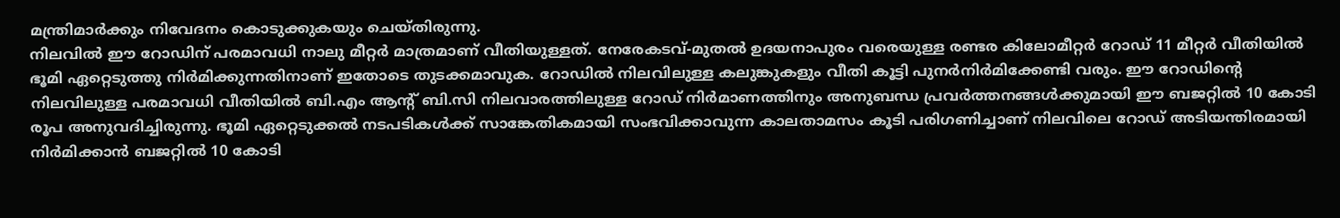മന്ത്രിമാര്‍ക്കും നിവേദനം കൊടുക്കുകയും ചെയ്‌തിരുന്നു.
നിലവില്‍ ഈ റോഡിന്‌ പരമാവധി നാലു മീറ്റര്‍ മാത്രമാണ്‌ വീതിയുള്ളത്‌. നേരേകടവ്‌-മുതല്‍ ഉദയനാപുരം വരെയുള്ള രണ്ടര കിലോമീറ്റര്‍ റോഡ്‌ 11 മീറ്റര്‍ വീതിയില്‍ ഭൂമി ഏറ്റെടുത്തു നിര്‍മിക്കുന്നതിനാണ്‌ ഇതോടെ തുടക്കമാവുക. റോഡില്‍ നിലവിലുള്ള കലുങ്കുകളും വീതി കൂട്ടി പുനര്‍നിര്‍മിക്കേണ്ടി വരും. ഈ റോഡിന്റെ നിലവിലുള്ള പരമാവധി വീതിയില്‍ ബി.എം ആന്റ്‌ ബി.സി നിലവാരത്തിലുള്ള റോഡ്‌ നിര്‍മാണത്തിനും അനുബന്ധ പ്രവര്‍ത്തനങ്ങള്‍ക്കുമായി ഈ ബജറ്റില്‍ 10 കോടി രൂപ അനുവദിച്ചിരുന്നു. ഭൂമി ഏറ്റെടുക്കല്‍ നടപടികള്‍ക്ക്‌ സാങ്കേതികമായി സംഭവിക്കാവുന്ന കാലതാമസം കൂടി പരിഗണിച്ചാണ്‌ നിലവിലെ റോഡ്‌ അടിയന്തിരമായി നിര്‍മിക്കാന്‍ ബജറ്റില്‍ 10 കോടി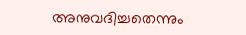അനുവദിച്ചതെന്നും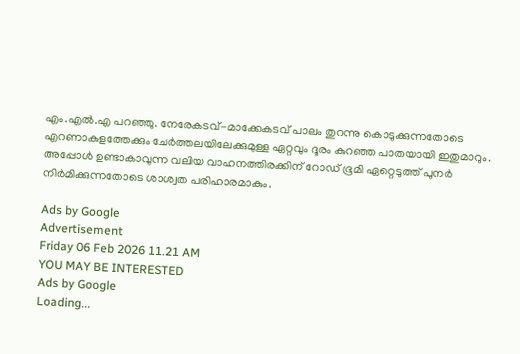എം.എല്‍.എ പറഞ്ഞു. നേരേകടവ്‌-മാക്കേകടവ്‌ പാലം തുറന്നു കൊടുക്കുന്നതോടെ എറണാകുളത്തേക്കും ചേര്‍ത്തലയിലേക്കുമുള്ള ഏറ്റവും ദൂരം കുറഞ്ഞ പാതയായി ഇതുമാറും. അപ്പോള്‍ ഉണ്ടാകാവുന്ന വലിയ വാഹനത്തിരക്കിന്‌ റോഡ്‌ ഭൂമി ഏറ്റെടുത്ത്‌ പുനര്‍ നിര്‍മിക്കുന്നതോടെ ശാശ്വത പരിഹാരമാകും.

Ads by Google
Advertisement
Friday 06 Feb 2026 11.21 AM
YOU MAY BE INTERESTED
Ads by Google
Loading...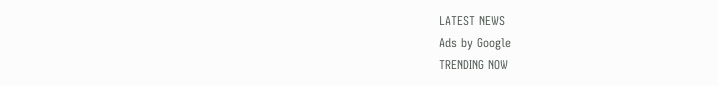LATEST NEWS
Ads by Google
TRENDING NOW